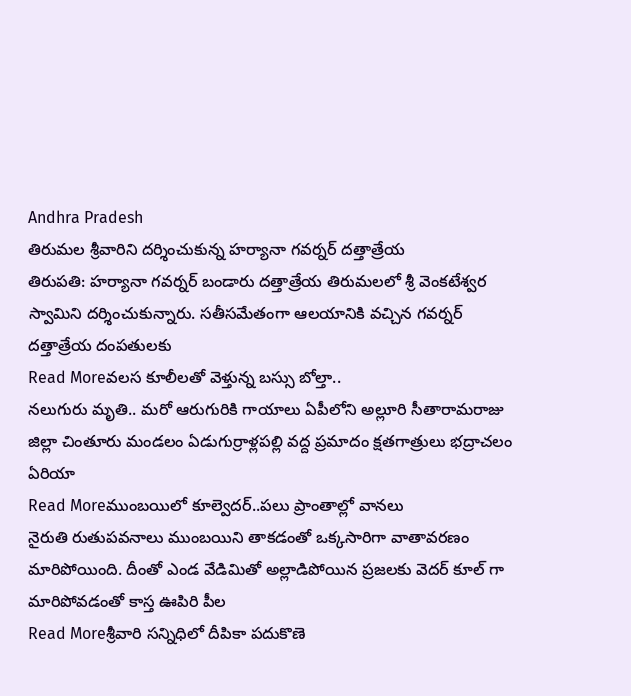Andhra Pradesh
తిరుమల శ్రీవారిని దర్శించుకున్న హర్యానా గవర్నర్ దత్తాత్రేయ
తిరుపతి: హర్యానా గవర్నర్ బండారు దత్తాత్రేయ తిరుమలలో శ్రీ వెంకటేశ్వర స్వామిని దర్శించుకున్నారు. సతీసమేతంగా ఆలయానికి వచ్చిన గవర్నర్ దత్తాత్రేయ దంపతులకు
Read Moreవలస కూలీలతో వెళ్తున్న బస్సు బోల్తా..
నలుగురు మృతి.. మరో ఆరుగురికి గాయాలు ఏపీలోని అల్లూరి సీతారామరాజు జిల్లా చింతూరు మండలం ఏడుగుర్రాళ్లపల్లి వద్ద ప్రమాదం క్షతగాత్రులు భద్రాచలం ఏరియా
Read Moreముంబయిలో కూల్వెదర్..పలు ప్రాంతాల్లో వానలు
నైరుతి రుతుపవనాలు ముంబయిని తాకడంతో ఒక్కసారిగా వాతావరణం మారిపోయింది. దీంతో ఎండ వేడిమితో అల్లాడిపోయిన ప్రజలకు వెదర్ కూల్ గా మారిపోవడంతో కాస్త ఊపిరి పీల
Read Moreశ్రీవారి సన్నిధిలో దీపికా పదుకొణె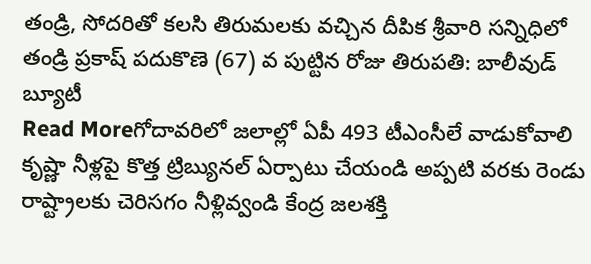తండ్రి, సోదరితో కలసి తిరుమలకు వచ్చిన దీపిక శ్రీవారి సన్నిధిలో తండ్రి ప్రకాష్ పదుకొణె (67) వ పుట్టిన రోజు తిరుపతి: బాలీవుడ్ బ్యూటీ
Read Moreగోదావరిలో జలాల్లో ఏపీ 493 టీఎంసీలే వాడుకోవాలి
కృష్ణా నీళ్లపై కొత్త ట్రిబ్యునల్ ఏర్పాటు చేయండి అప్పటి వరకు రెండు రాష్ట్రాలకు చెరిసగం నీళ్లివ్వండి కేంద్ర జలశక్తి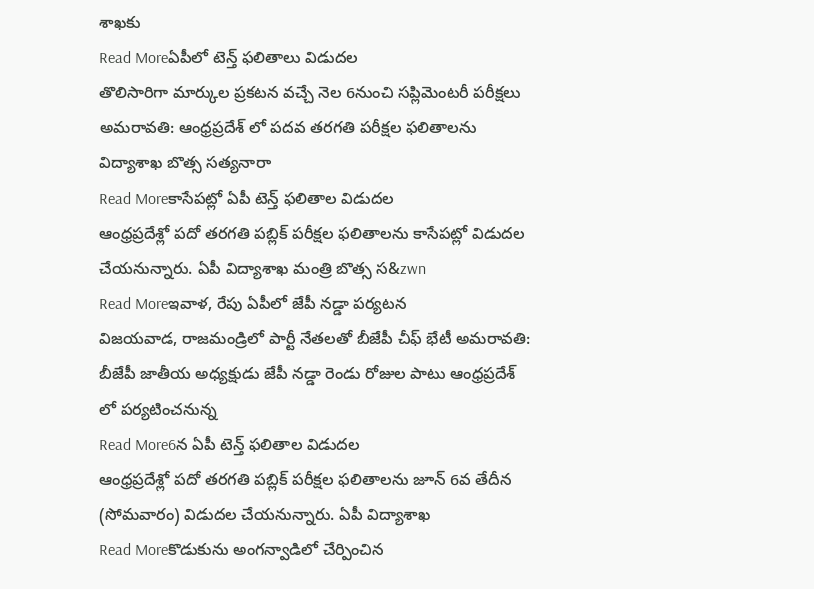శాఖకు
Read Moreఏపీలో టెన్త్ ఫలితాలు విడుదల
తొలిసారిగా మార్కుల ప్రకటన వచ్చే నెల 6నుంచి సప్లిమెంటరీ పరీక్షలు అమరావతి: ఆంధ్రప్రదేశ్ లో పదవ తరగతి పరీక్షల ఫలితాలను విద్యాశాఖ బొత్స సత్యనారా
Read Moreకాసేపట్లో ఏపీ టెన్త్ ఫలితాల విడుదల
ఆంధ్రప్రదేశ్లో పదో తరగతి పబ్లిక్ పరీక్షల ఫలితాలను కాసేపట్లో విడుదల చేయనున్నారు. ఏపీ విద్యాశాఖ మంత్రి బొత్స స&zwn
Read Moreఇవాళ, రేపు ఏపీలో జేపీ నడ్డా పర్యటన
విజయవాడ, రాజమండ్రిలో పార్టీ నేతలతో బీజేపీ చీఫ్ భేటీ అమరావతి: బీజేపీ జాతీయ అధ్యక్షుడు జేపీ నడ్డా రెండు రోజుల పాటు ఆంధ్రప్రదేశ్ లో పర్యటించనున్న
Read More6న ఏపీ టెన్త్ ఫలితాల విడుదల
ఆంధ్రప్రదేశ్లో పదో తరగతి పబ్లిక్ పరీక్షల ఫలితాలను జూన్ 6వ తేదీన (సోమవారం) విడుదల చేయనున్నారు. ఏపీ విద్యాశాఖ
Read Moreకొడుకును అంగన్వాడిలో చేర్పించిన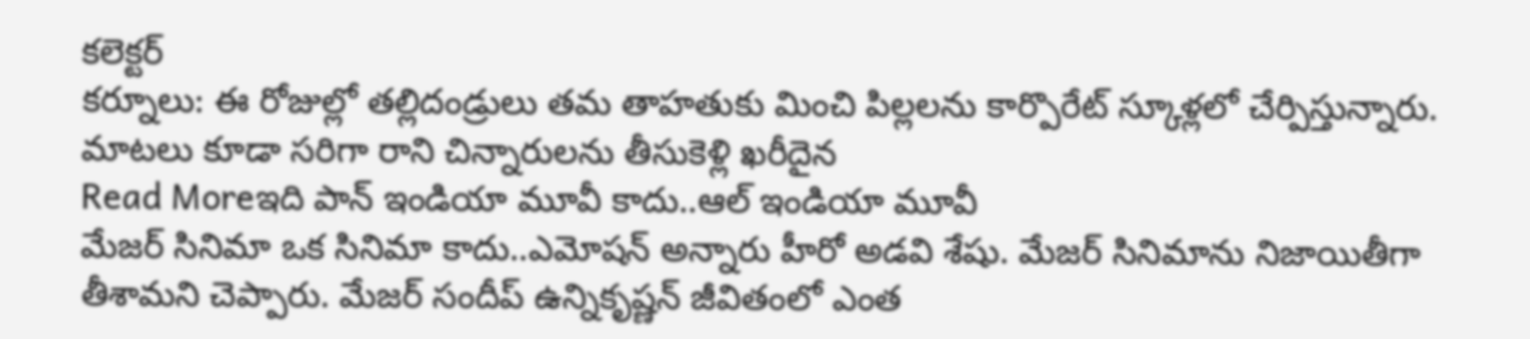కలెక్టర్
కర్నూలు: ఈ రోజుల్లో తల్లిదండ్రులు తమ తాహతుకు మించి పిల్లలను కార్పొరేట్ స్కూళ్లలో చేర్పిస్తున్నారు. మాటలు కూడా సరిగా రాని చిన్నారులను తీసుకెళ్లి ఖరీదైన
Read Moreఇది పాన్ ఇండియా మూవీ కాదు..ఆల్ ఇండియా మూవీ
మేజర్ సినిమా ఒక సినిమా కాదు..ఎమోషన్ అన్నారు హీరో అడవి శేషు. మేజర్ సినిమాను నిజాయితీగా తీశామని చెప్పారు. మేజర్ సందీప్ ఉన్నికృష్ణన్ జీవితంలో ఎంత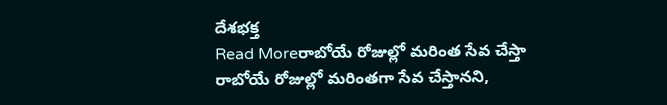దేశభక్త
Read Moreరాబోయే రోజుల్లో మరింత సేవ చేస్తా
రాబోయే రోజుల్లో మరింతగా సేవ చేస్తానని,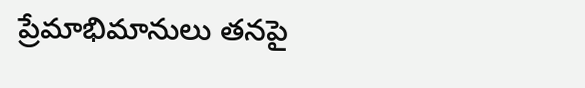ప్రేమాభిమానులు తనపై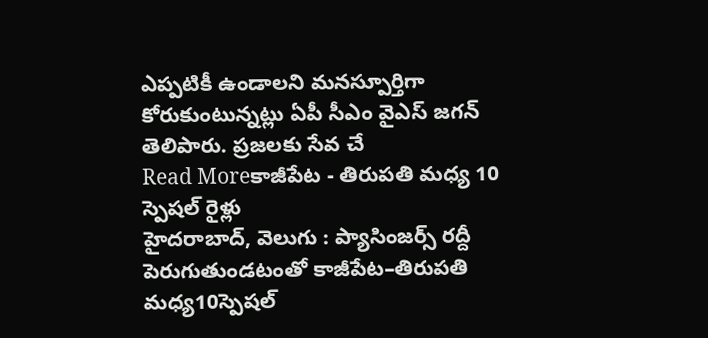ఎప్పటికీ ఉండాలని మనస్పూర్తిగా కోరుకుంటున్నట్లు ఏపీ సీఎం వైఎస్ జగన్ తెలిపారు. ప్రజలకు సేవ చే
Read Moreకాజీపేట - తిరుపతి మధ్య 10 స్పెషల్ రైళ్లు
హైదరాబాద్, వెలుగు : ప్యాసింజర్స్ రద్దీ పెరుగుతుండటంతో కాజీపేట–తిరుపతి మధ్య10స్పెషల్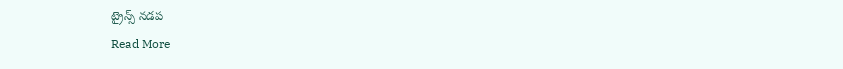ట్రైన్స్ నడప
Read More